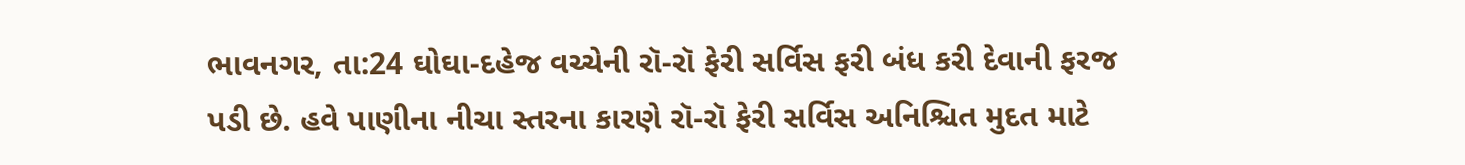ભાવનગર, તા:24 ઘોઘા-દહેજ વચ્ચેની રૉ-રૉ ફેરી સર્વિસ ફરી બંધ કરી દેવાની ફરજ પડી છે. હવે પાણીના નીચા સ્તરના કારણે રૉ-રૉ ફેરી સર્વિસ અનિશ્ચિત મુદત માટે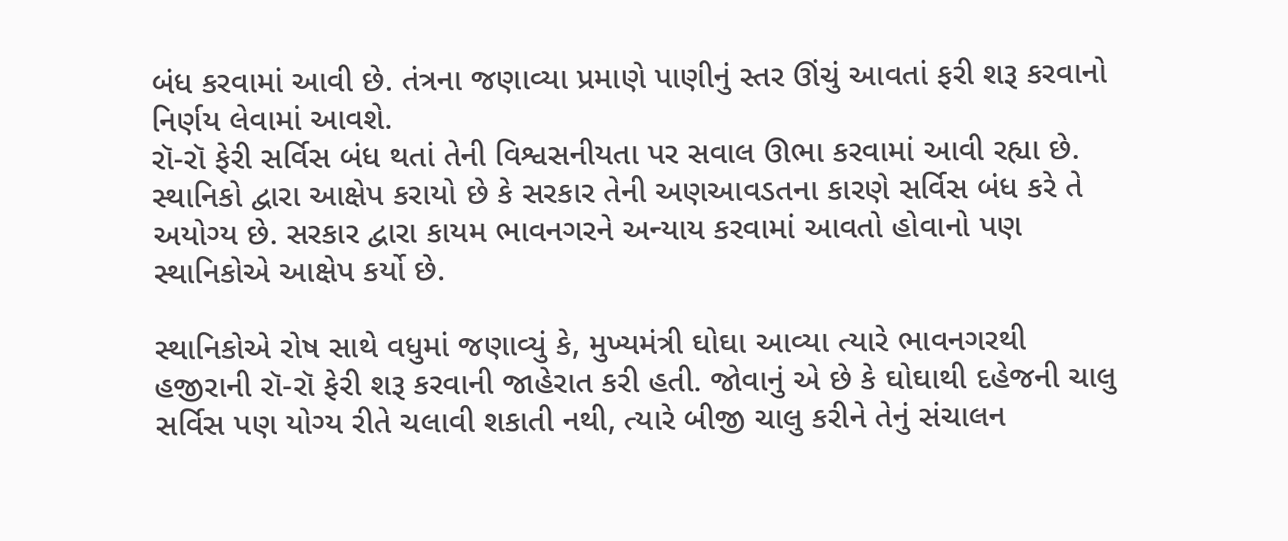બંધ કરવામાં આવી છે. તંત્રના જણાવ્યા પ્રમાણે પાણીનું સ્તર ઊંચું આવતાં ફરી શરૂ કરવાનો નિર્ણય લેવામાં આવશે.
રૉ-રૉ ફેરી સર્વિસ બંધ થતાં તેની વિશ્વસનીયતા પર સવાલ ઊભા કરવામાં આવી રહ્યા છે. સ્થાનિકો દ્વારા આક્ષેપ કરાયો છે કે સરકાર તેની અણઆવડતના કારણે સર્વિસ બંધ કરે તે અયોગ્ય છે. સરકાર દ્વારા કાયમ ભાવનગરને અન્યાય કરવામાં આવતો હોવાનો પણ સ્થાનિકોએ આક્ષેપ કર્યો છે.

સ્થાનિકોએ રોષ સાથે વધુમાં જણાવ્યું કે, મુખ્યમંત્રી ઘોઘા આવ્યા ત્યારે ભાવનગરથી હજીરાની રૉ-રૉ ફેરી શરૂ કરવાની જાહેરાત કરી હતી. જોવાનું એ છે કે ઘોઘાથી દહેજની ચાલુ સર્વિસ પણ યોગ્ય રીતે ચલાવી શકાતી નથી, ત્યારે બીજી ચાલુ કરીને તેનું સંચાલન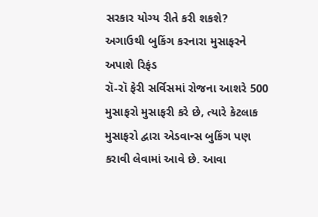સરકાર યોગ્ય રીતે કરી શકશે?
અગાઉથી બુકિંગ કરનારા મુસાફરને અપાશે રિફંડ
રૉ-રૉ ફેરી સર્વિસમાં રોજના આશરે 500 મુસાફરો મુસાફરી કરે છે, ત્યારે કેટલાક મુસાફરો દ્વારા એડવાન્સ બુકિંગ પણ કરાવી લેવામાં આવે છે. આવા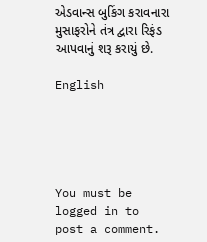એડવાન્સ બુકિંગ કરાવનારા મુસાફરોને તંત્ર દ્વારા રિફંડ આપવાનું શરૂ કરાયું છે.

English





You must be logged in to post a comment.